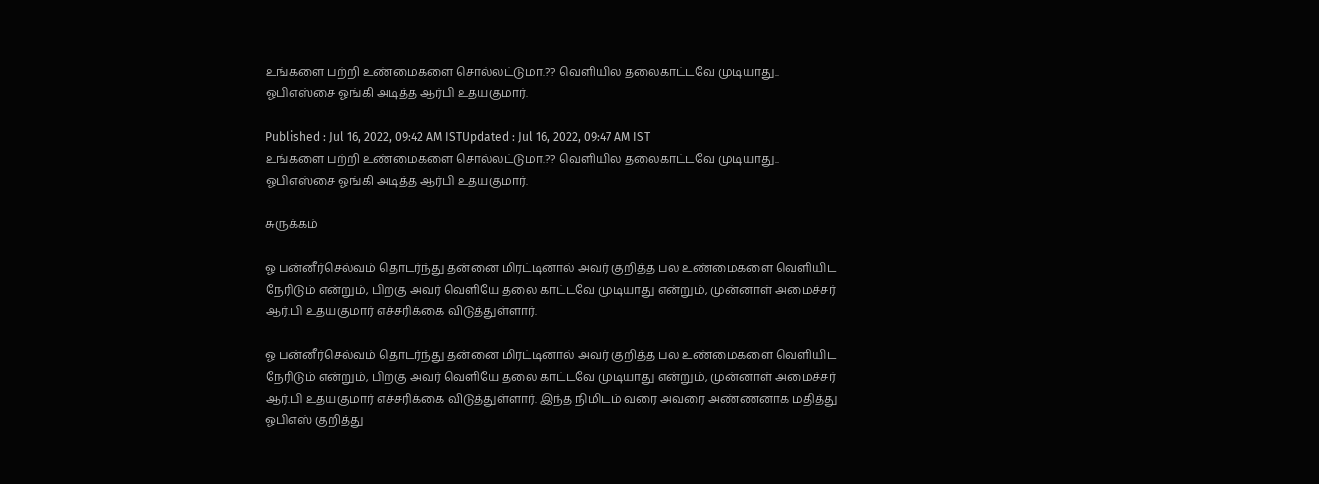உங்களை பற்றி உண்மைகளை சொல்லட்டுமா.?? வெளியில தலைகாட்டவே முடியாது.. ஓபிஎஸ்சை ஓங்கி அடித்த ஆர்பி உதயகுமார்.

Published : Jul 16, 2022, 09:42 AM ISTUpdated : Jul 16, 2022, 09:47 AM IST
உங்களை பற்றி உண்மைகளை சொல்லட்டுமா.?? வெளியில தலைகாட்டவே முடியாது.. ஓபிஎஸ்சை ஓங்கி அடித்த ஆர்பி உதயகுமார்.

சுருக்கம்

ஓ பன்னீர்செல்வம் தொடர்ந்து தன்னை மிரட்டினால் அவர் குறித்த பல உண்மைகளை வெளியிட நேரிடும் என்றும், பிறகு அவர் வெளியே தலை காட்டவே முடியாது என்றும், முன்னாள் அமைச்சர் ஆர்.பி உதயகுமார் எச்சரிக்கை விடுத்துள்ளார்.

ஓ பன்னீர்செல்வம் தொடர்ந்து தன்னை மிரட்டினால் அவர் குறித்த பல உண்மைகளை வெளியிட நேரிடும் என்றும், பிறகு அவர் வெளியே தலை காட்டவே முடியாது என்றும், முன்னாள் அமைச்சர் ஆர்.பி உதயகுமார் எச்சரிக்கை விடுத்துள்ளார். இந்த நிமிடம் வரை அவரை அண்ணனாக மதித்து ஓபிஎஸ் குறித்து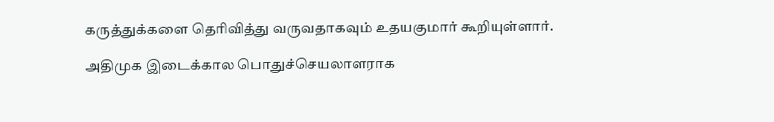கருத்துக்களை தெரிவித்து வருவதாகவும் உதயகுமார் கூறியுள்ளார்.

அதிமுக இடைக்கால பொதுச்செயலாளராக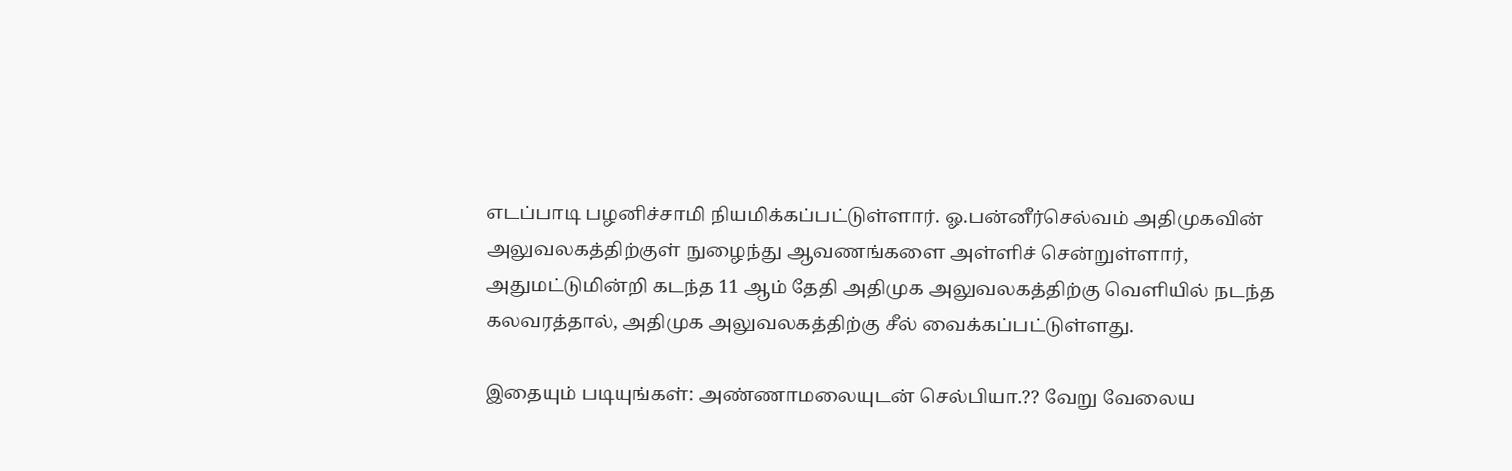எடப்பாடி பழனிச்சாமி நியமிக்கப்பட்டுள்ளார். ஓ.பன்னீர்செல்வம் அதிமுகவின் அலுவலகத்திற்குள் நுழைந்து ஆவணங்களை அள்ளிச் சென்றுள்ளார், அதுமட்டுமின்றி கடந்த 11 ஆம் தேதி அதிமுக அலுவலகத்திற்கு வெளியில் நடந்த கலவரத்தால், அதிமுக அலுவலகத்திற்கு சீல் வைக்கப்பட்டுள்ளது.

இதையும் படியுங்கள்: அண்ணாமலையுடன் செல்பியா.?? வேறு வேலைய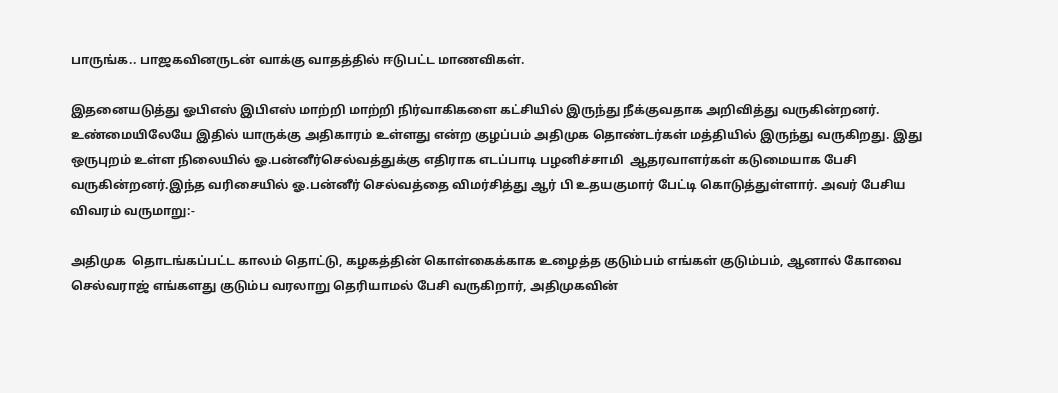பாருங்க.. பாஜகவினருடன் வாக்கு வாதத்தில் ஈடுபட்ட மாணவிகள்.

இதனையடுத்து ஓபிஎஸ் இபிஎஸ் மாற்றி மாற்றி நிர்வாகிகளை கட்சியில் இருந்து நீக்குவதாக அறிவித்து வருகின்றனர். உண்மையிலேயே இதில் யாருக்கு அதிகாரம் உள்ளது என்ற குழப்பம் அதிமுக தொண்டர்கள் மத்தியில் இருந்து வருகிறது. இது ஒருபுறம் உள்ள நிலையில் ஓ.பன்னீர்செல்வத்துக்கு எதிராக எடப்பாடி பழனிச்சாமி  ஆதரவாளர்கள் கடுமையாக பேசி வருகின்றனர்.இந்த வரிசையில் ஓ.பன்னீர் செல்வத்தை விமர்சித்து ஆர் பி உதயகுமார் பேட்டி கொடுத்துள்ளார். அவர் பேசிய விவரம் வருமாறு:-

அதிமுக  தொடங்கப்பட்ட காலம் தொட்டு, கழகத்தின் கொள்கைக்காக உழைத்த குடும்பம் எங்கள் குடும்பம், ஆனால் கோவை செல்வராஜ் எங்களது குடும்ப வரலாறு தெரியாமல் பேசி வருகிறார், அதிமுகவின்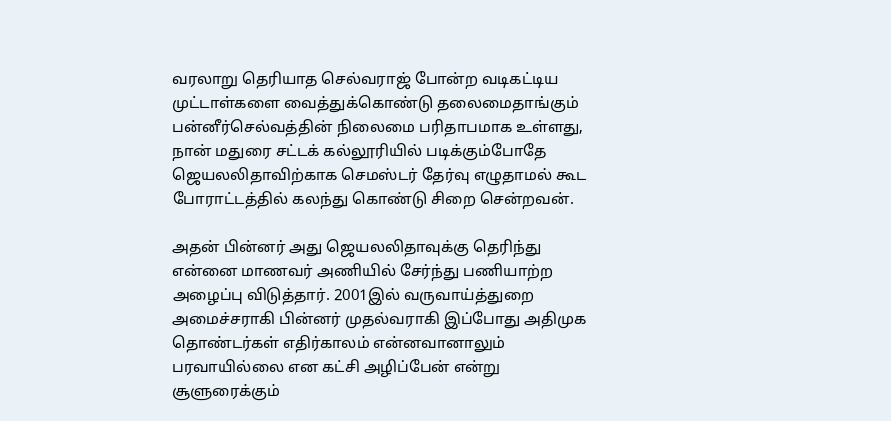வரலாறு தெரியாத செல்வராஜ் போன்ற வடிகட்டிய முட்டாள்களை வைத்துக்கொண்டு தலைமைதாங்கும் பன்னீர்செல்வத்தின் நிலைமை பரிதாபமாக உள்ளது, நான் மதுரை சட்டக் கல்லூரியில் படிக்கும்போதே ஜெயலலிதாவிற்காக செமஸ்டர் தேர்வு எழுதாமல் கூட போராட்டத்தில் கலந்து கொண்டு சிறை சென்றவன்.

அதன் பின்னர் அது ஜெயலலிதாவுக்கு தெரிந்து என்னை மாணவர் அணியில் சேர்ந்து பணியாற்ற அழைப்பு விடுத்தார். 2001இல் வருவாய்த்துறை அமைச்சராகி பின்னர் முதல்வராகி இப்போது அதிமுக தொண்டர்கள் எதிர்காலம் என்னவானாலும் பரவாயில்லை என கட்சி அழிப்பேன் என்று சூளுரைக்கும்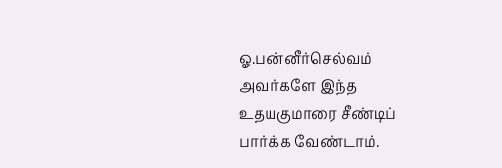ஓ.பன்னீர்செல்வம் அவர்களே இந்த உதயகுமாரை சீண்டிப் பார்க்க வேண்டாம்.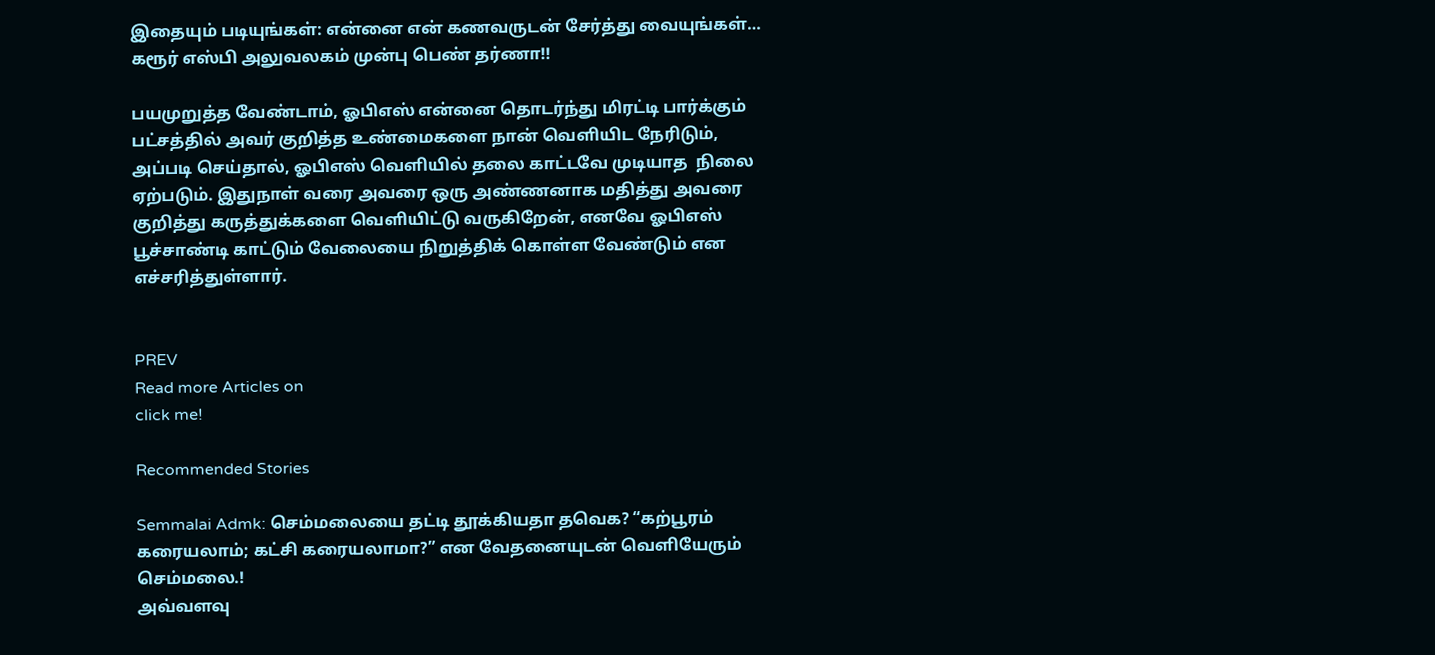இதையும் படியுங்கள்: என்னை என் கணவருடன் சேர்த்து வையுங்கள்… கரூர் எஸ்பி அலுவலகம் முன்பு பெண் தர்ணா!!

பயமுறுத்த வேண்டாம், ஓபிஎஸ் என்னை தொடர்ந்து மிரட்டி பார்க்கும் பட்சத்தில் அவர் குறித்த உண்மைகளை நான் வெளியிட நேரிடும், அப்படி செய்தால், ஓபிஎஸ் வெளியில் தலை காட்டவே முடியாத  நிலை ஏற்படும். இதுநாள் வரை அவரை ஒரு அண்ணனாக மதித்து அவரை குறித்து கருத்துக்களை வெளியிட்டு வருகிறேன், எனவே ஓபிஎஸ் பூச்சாண்டி காட்டும் வேலையை நிறுத்திக் கொள்ள வேண்டும் என எச்சரித்துள்ளார்.


PREV
Read more Articles on
click me!

Recommended Stories

Semmalai Admk: செம்மலையை தட்டி தூக்கியதா தவெக? “கற்பூரம் கரையலாம்; கட்சி கரையலாமா?” என வேதனையுடன் வெளியேரும் செம்மலை.!
அவ்வளவு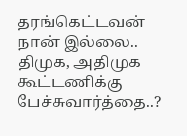தரங்கெட்டவன் நான் இல்லை.. திமுக, அதிமுக கூட்டணிக்கு பேச்சுவார்த்தை..?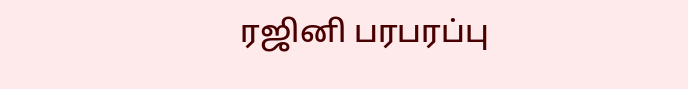ரஜினி பரபரப்பு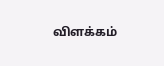விளக்கம்